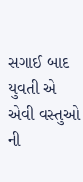સગાઈ બાદ યુવતી એ એવી વસ્તુઓ ની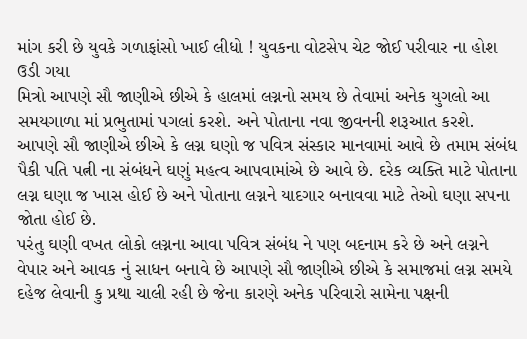માંગ કરી છે યુવકે ગળાફાંસો ખાઈ લીધો ! યુવકના વોટસેપ ચેટ જોઈ પરીવાર ના હોશ ઉડી ગયા
મિત્રો આપણે સૌ જાણીએ છીએ કે હાલમાં લગ્નનો સમય છે તેવામાં અનેક યુગલો આ સમયગાળા માં પ્રભુતામાં પગલાં કરશે. અને પોતાના નવા જીવનની શરૂઆત કરશે. આપણે સૌ જાણીએ છીએ કે લગ્ન ઘણો જ પવિત્ર સંસ્કાર માનવામાં આવે છે તમામ સંબંધ પૈકી પતિ પત્ની ના સંબંધને ઘણું મહત્વ આપવામાંએ છે આવે છે. દરેક વ્યક્તિ માટે પોતાના લગ્ન ઘણા જ ખાસ હોઈ છે અને પોતાના લગ્નને યાદગાર બનાવવા માટે તેઓ ઘણા સપના જોતા હોઈ છે.
પરંતુ ઘણી વખત લોકો લગ્નના આવા પવિત્ર સંબંધ ને પણ બદનામ કરે છે અને લગ્નને વેપાર અને આવક નું સાધન બનાવે છે આપણે સૌ જાણીએ છીએ કે સમાજમાં લગ્ન સમયે દહેજ લેવાની કુ પ્રથા ચાલી રહી છે જેના કારણે અનેક પરિવારો સામેના પક્ષની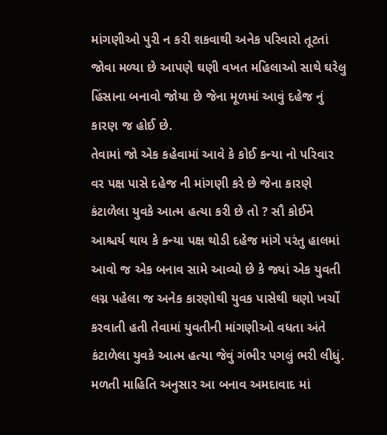માંગણીઓ પુરી ન કરી શકવાથી અનેક પરિવારો તૂટતાં જોવા મળ્યા છે આપણે ઘણી વખત મહિલાઓ સાથે ઘરેલુ હિંસાના બનાવો જોયા છે જેના મૂળમાં આવું દહેજ નું કારણ જ હોઈ છે.
તેવામાં જો એક કહેવામાં આવે કે કોઈ કન્યા નો પરિવાર વર પક્ષ પાસે દહેજ ની માંગણી કરે છે જેના કારણે કંટાળેલા યુવકે આત્મ હત્યા કરી છે તો ? સૌ કોઈને આશ્ચર્ય થાય કે કન્યા પક્ષ થોડી દહેજ માંગે પરંતુ હાલમાં આવો જ એક બનાવ સામે આવ્યો છે કે જ્યાં એક યુવતી લગ્ન પહેલા જ અનેક કારણોથી યુવક પાસેથી ઘણો ખર્ચો કરવાતી હતી તેવામાં યુવતીની માંગણીઓ વધતા અંતે કંટાળેલા યુવકે આત્મ હત્યા જેવું ગંભીર પગલું ભરી લીધું.
મળતી માહિતિ અનુસાર આ બનાવ અમદાવાદ માં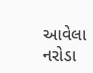આવેલા નરોડા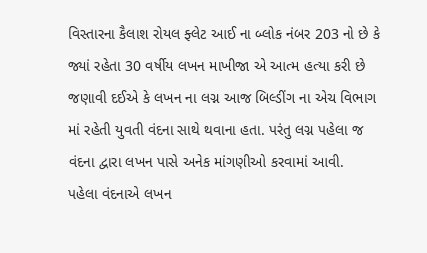વિસ્તારના કૈલાશ રોયલ ફ્લેટ આઈ ના બ્લોક નંબર 203 નો છે કે જ્યાં રહેતા 30 વર્ષીય લખન માખીજા એ આત્મ હત્યા કરી છે જણાવી દઈએ કે લખન ના લગ્ન આજ બિલ્ડીંગ ના એચ વિભાગ માં રહેતી યુવતી વંદના સાથે થવાના હતા. પરંતુ લગ્ન પહેલા જ વંદના દ્વારા લખન પાસે અનેક માંગણીઓ કરવામાં આવી.
પહેલા વંદનાએ લખન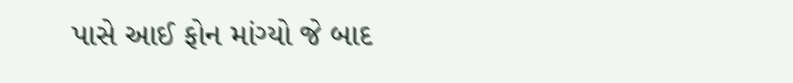પાસે આઈ ફોન માંગ્યો જે બાદ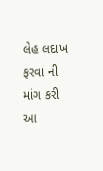લેહ લદાખ ફરવા ની માંગ કરી આ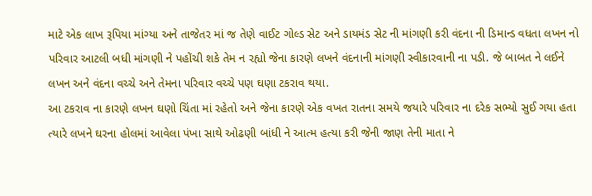માટે એક લાખ રૂપિયા માંગ્યા અને તાજેતર માં જ તેણે વાઈટ ગોલ્ડ સેટ અને ડાયમંડ સેટ ની માંગણી કરી વંદના ની ડિમાન્ડ વધતા લખન નો પરિવાર આટલી બધી માંગણી ને પહોંચી શકે તેમ ન રહ્યો જેના કારણે લખને વંદનાની માંગણી સ્વીકારવાની ના પડી. જે બાબત ને લઈને લખન અને વંદના વચ્ચે અને તેમના પરિવાર વચ્ચે પણ ઘણા ટકરાવ થયા.
આ ટકરાવ ના કારણે લખન ઘણો ચિંતા માં રહેતો અને જેના કારણે એક વખત રાતના સમયે જયારે પરિવાર ના દરેક સભ્યો સુઈ ગયા હતા ત્યારે લખને ઘરના હોલમાં આવેલા પંખા સાથે ઓઢણી બાંધી ને આત્મ હત્યા કરી જેની જાણ તેની માતા ને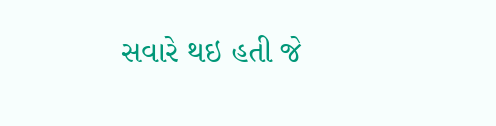સવારે થઇ હતી જે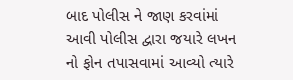બાદ પોલીસ ને જાણ કરવાંમાં આવી પોલીસ દ્વારા જયારે લખન નો ફોન તપાસવામાં આવ્યો ત્યારે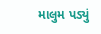માલુમ પડ્યું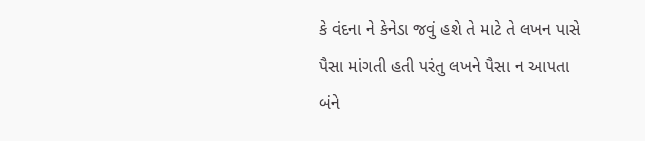કે વંદના ને કેનેડા જવું હશે તે માટે તે લખન પાસે પૈસા માંગતી હતી પરંતુ લખને પૈસા ન આપતા બંને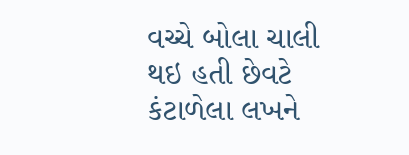વચ્ચે બોલા ચાલી થઇ હતી છેવટે કંટાળેલા લખને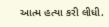આત્મ હત્યા કરી લીધી.